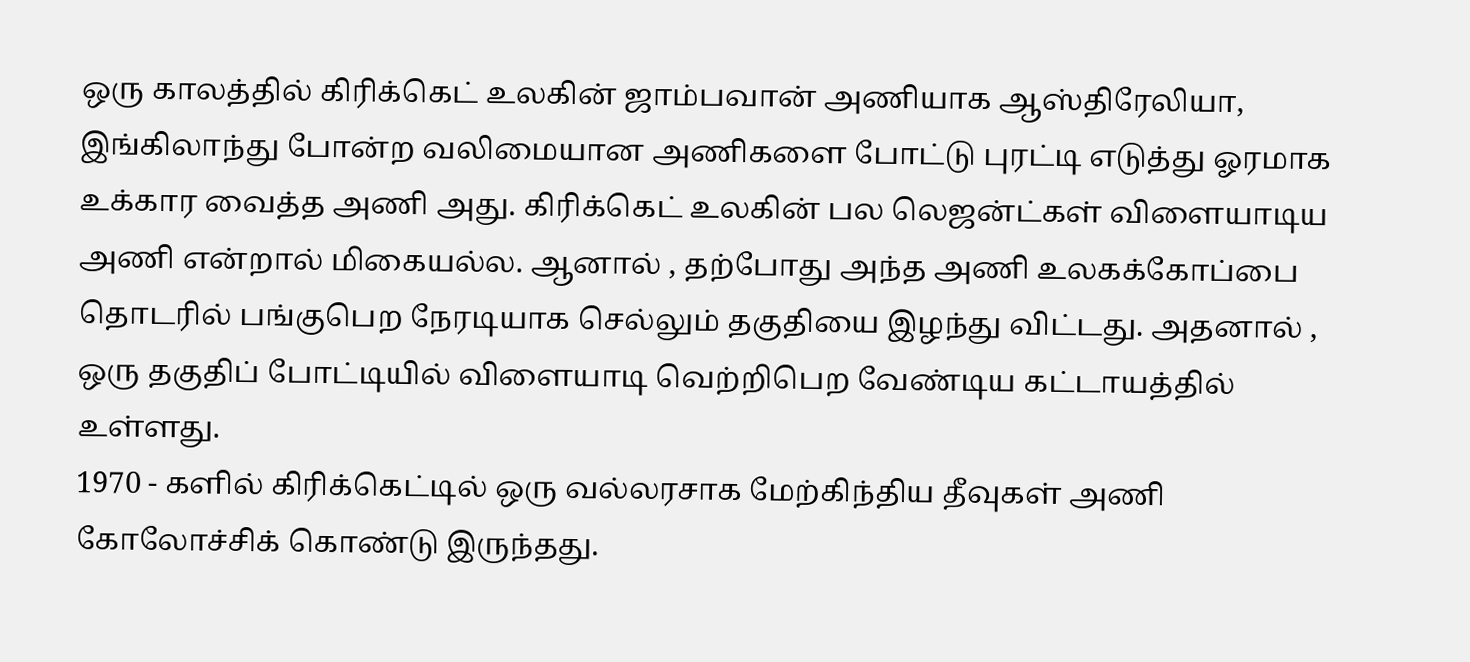ஒரு காலத்தில் கிரிக்கெட் உலகின் ஜாம்பவான் அணியாக ஆஸ்திரேலியா, இங்கிலாந்து போன்ற வலிமையான அணிகளை போட்டு புரட்டி எடுத்து ஓரமாக உக்கார வைத்த அணி அது. கிரிக்கெட் உலகின் பல லெஜன்ட்கள் விளையாடிய அணி என்றால் மிகையல்ல. ஆனால் , தற்போது அந்த அணி உலகக்கோப்பை தொடரில் பங்குபெற நேரடியாக செல்லும் தகுதியை இழந்து விட்டது. அதனால் , ஒரு தகுதிப் போட்டியில் விளையாடி வெற்றிபெற வேண்டிய கட்டாயத்தில் உள்ளது.
1970 - களில் கிரிக்கெட்டில் ஒரு வல்லரசாக மேற்கிந்திய தீவுகள் அணி கோலோச்சிக் கொண்டு இருந்தது.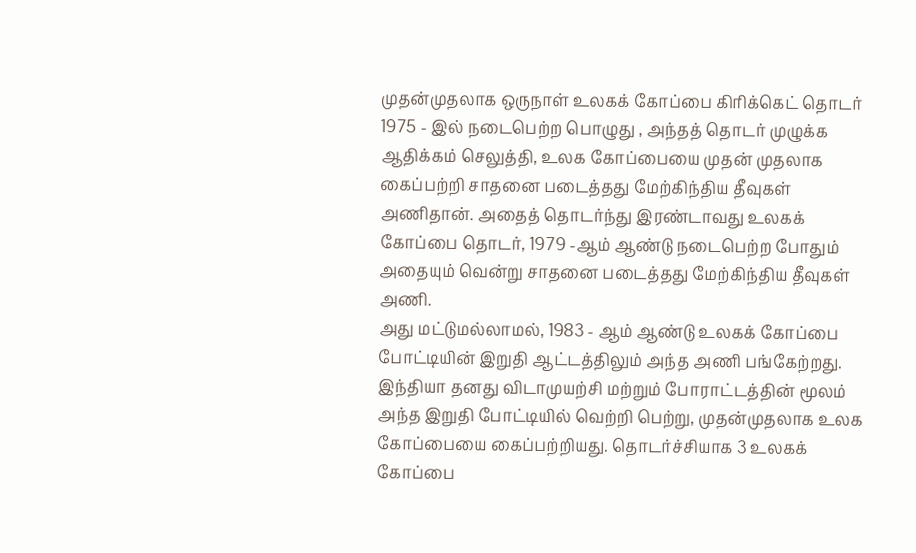முதன்முதலாக ஒருநாள் உலகக் கோப்பை கிரிக்கெட் தொடர் 1975 - இல் நடைபெற்ற பொழுது , அந்தத் தொடர் முழுக்க ஆதிக்கம் செலுத்தி, உலக கோப்பையை முதன் முதலாக கைப்பற்றி சாதனை படைத்தது மேற்கிந்திய தீவுகள் அணிதான். அதைத் தொடர்ந்து இரண்டாவது உலகக் கோப்பை தொடர், 1979 -ஆம் ஆண்டு நடைபெற்ற போதும் அதையும் வென்று சாதனை படைத்தது மேற்கிந்திய தீவுகள் அணி.
அது மட்டுமல்லாமல், 1983 - ஆம் ஆண்டு உலகக் கோப்பை போட்டியின் இறுதி ஆட்டத்திலும் அந்த அணி பங்கேற்றது. இந்தியா தனது விடாமுயற்சி மற்றும் போராட்டத்தின் மூலம் அந்த இறுதி போட்டியில் வெற்றி பெற்று, முதன்முதலாக உலக கோப்பையை கைப்பற்றியது. தொடர்ச்சியாக 3 உலகக் கோப்பை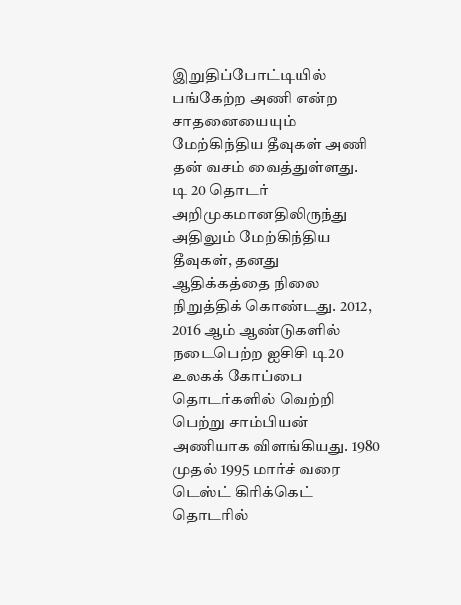இறுதிப்போட்டியில் பங்கேற்ற அணி என்ற சாதனையையும் மேற்கிந்திய தீவுகள் அணி தன் வசம் வைத்துள்ளது.
டி 20 தொடர் அறிமுகமானதிலிருந்து அதிலும் மேற்கிந்திய தீவுகள், தனது ஆதிக்கத்தை நிலை நிறுத்திக் கொண்டது. 2012, 2016 ஆம் ஆண்டுகளில் நடைபெற்ற ஐசிசி டி20 உலகக் கோப்பை தொடர்களில் வெற்றி பெற்று சாம்பியன் அணியாக விளங்கியது. 1980 முதல் 1995 மார்ச் வரை டெஸ்ட் கிரிக்கெட் தொடரில்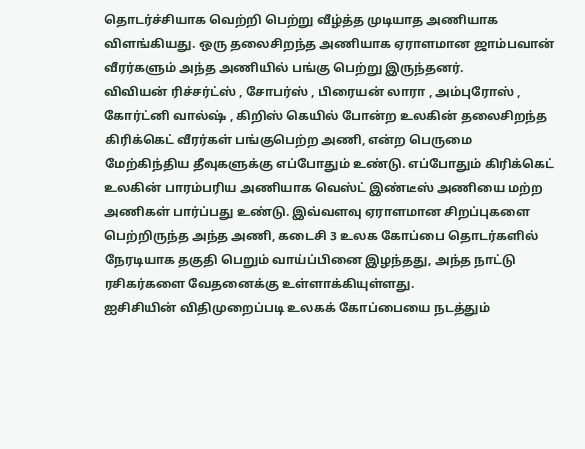தொடர்ச்சியாக வெற்றி பெற்று வீழ்த்த முடியாத அணியாக விளங்கியது. ஒரு தலைசிறந்த அணியாக ஏராளமான ஜாம்பவான் வீரர்களும் அந்த அணியில் பங்கு பெற்று இருந்தனர்.
விவியன் ரிச்சர்ட்ஸ் , சோபர்ஸ் , பிரையன் லாரா , அம்புரோஸ் , கோர்ட்னி வால்ஷ் , கிறிஸ் கெயில் போன்ற உலகின் தலைசிறந்த கிரிக்கெட் வீரர்கள் பங்குபெற்ற அணி, என்ற பெருமை மேற்கிந்திய தீவுகளுக்கு எப்போதும் உண்டு. எப்போதும் கிரிக்கெட் உலகின் பாரம்பரிய அணியாக வெஸ்ட் இண்டீஸ் அணியை மற்ற அணிகள் பார்ப்பது உண்டு. இவ்வளவு ஏராளமான சிறப்புகளை பெற்றிருந்த அந்த அணி, கடைசி 3 உலக கோப்பை தொடர்களில் நேரடியாக தகுதி பெறும் வாய்ப்பினை இழந்தது, அந்த நாட்டு ரசிகர்களை வேதனைக்கு உள்ளாக்கியுள்ளது.
ஐசிசியின் விதிமுறைப்படி உலகக் கோப்பையை நடத்தும்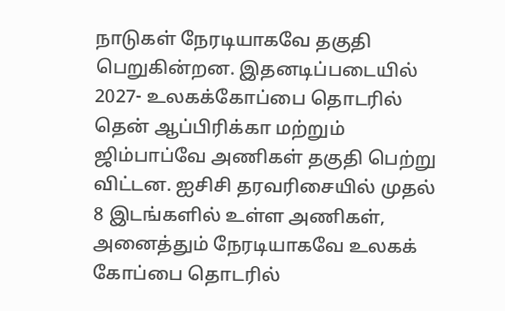நாடுகள் நேரடியாகவே தகுதி பெறுகின்றன. இதனடிப்படையில் 2027- உலகக்கோப்பை தொடரில் தென் ஆப்பிரிக்கா மற்றும் ஜிம்பாப்வே அணிகள் தகுதி பெற்று விட்டன. ஐசிசி தரவரிசையில் முதல் 8 இடங்களில் உள்ள அணிகள், அனைத்தும் நேரடியாகவே உலகக் கோப்பை தொடரில்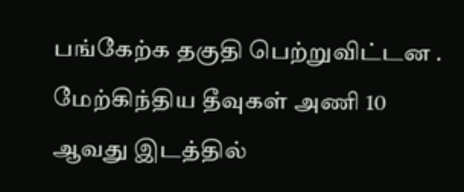பங்கேற்க தகுதி பெற்றுவிட்டன .
மேற்கிந்திய தீவுகள் அணி 10 ஆவது இடத்தில்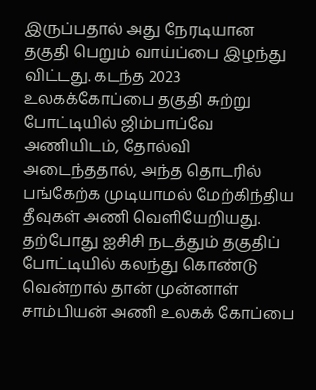இருப்பதால் அது நேரடியான தகுதி பெறும் வாய்ப்பை இழந்து விட்டது. கடந்த 2023 உலகக்கோப்பை தகுதி சுற்று போட்டியில் ஜிம்பாப்வே அணியிடம், தோல்வி அடைந்ததால், அந்த தொடரில் பங்கேற்க முடியாமல் மேற்கிந்திய தீவுகள் அணி வெளியேறியது. தற்போது ஐசிசி நடத்தும் தகுதிப் போட்டியில் கலந்து கொண்டு வென்றால் தான் முன்னாள் சாம்பியன் அணி உலகக் கோப்பை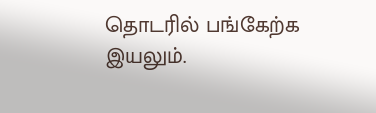தொடரில் பங்கேற்க இயலும்.